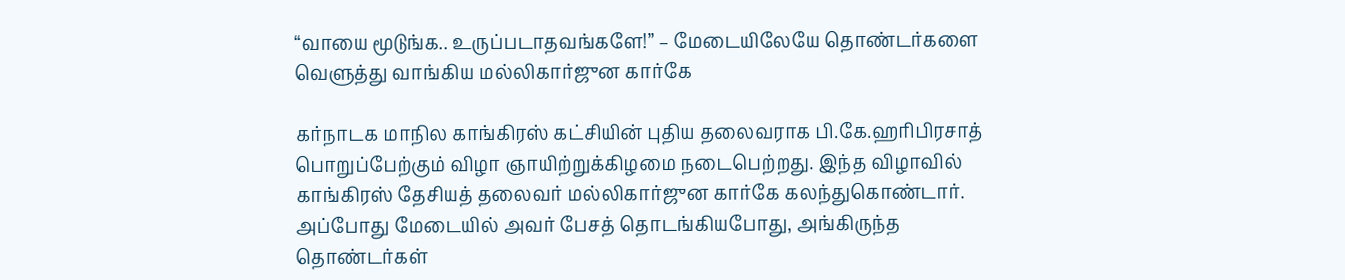“வாயை மூடுங்க.. உருப்படாதவங்களே!” – மேடையிலேயே தொண்டர்களை வெளுத்து வாங்கிய மல்லிகார்ஜுன கார்கே

கர்நாடக மாநில காங்கிரஸ் கட்சியின் புதிய தலைவராக பி.கே.ஹரிபிரசாத் பொறுப்பேற்கும் விழா ஞாயிற்றுக்கிழமை நடைபெற்றது. இந்த விழாவில் காங்கிரஸ் தேசியத் தலைவர் மல்லிகார்ஜுன கார்கே கலந்துகொண்டார். அப்போது மேடையில் அவர் பேசத் தொடங்கியபோது, அங்கிருந்த தொண்டர்கள்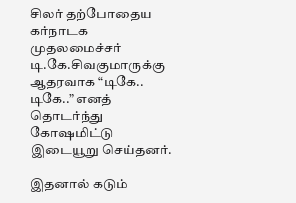சிலர் தற்போதைய கர்நாடக முதலமைச்சர் டி.கே.சிவகுமாருக்கு ஆதரவாக “டிகே.. டிகே..” எனத் தொடர்ந்து கோஷமிட்டு இடையூறு செய்தனர்.

இதனால் கடும்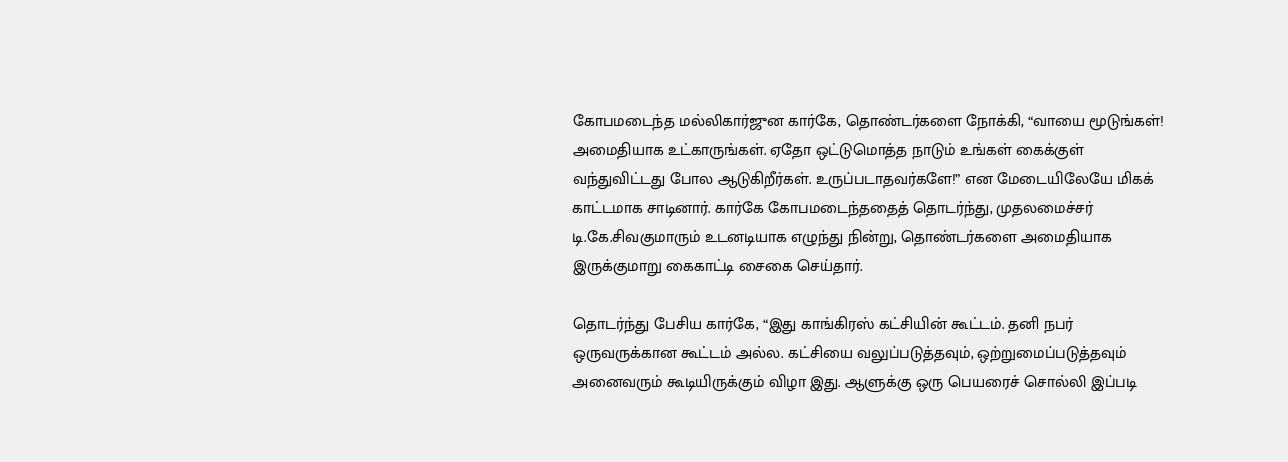கோபமடைந்த மல்லிகார்ஜுன கார்கே, தொண்டர்களை நோக்கி, “வாயை மூடுங்கள்! அமைதியாக உட்காருங்கள். ஏதோ ஒட்டுமொத்த நாடும் உங்கள் கைக்குள் வந்துவிட்டது போல ஆடுகிறீர்கள். உருப்படாதவர்களே!” என மேடையிலேயே மிகக் காட்டமாக சாடினார். கார்கே கோபமடைந்ததைத் தொடர்ந்து, முதலமைச்சர் டி.கே.சிவகுமாரும் உடனடியாக எழுந்து நின்று, தொண்டர்களை அமைதியாக இருக்குமாறு கைகாட்டி சைகை செய்தார்.

தொடர்ந்து பேசிய கார்கே, “இது காங்கிரஸ் கட்சியின் கூட்டம். தனி நபர் ஒருவருக்கான கூட்டம் அல்ல. கட்சியை வலுப்படுத்தவும், ஒற்றுமைப்படுத்தவும் அனைவரும் கூடியிருக்கும் விழா இது. ஆளுக்கு ஒரு பெயரைச் சொல்லி இப்படி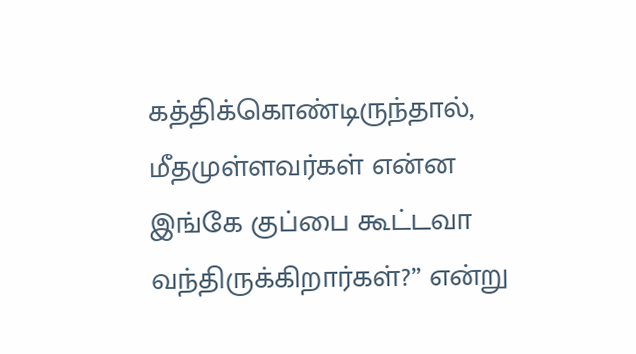கத்திக்கொண்டிருந்தால், மீதமுள்ளவர்கள் என்ன இங்கே குப்பை கூட்டவா வந்திருக்கிறார்கள்?” என்று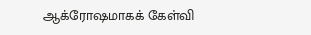ஆக்ரோஷமாகக் கேள்வி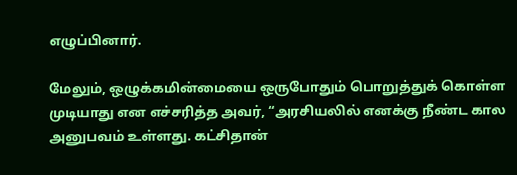எழுப்பினார்.

மேலும், ஒழுக்கமின்மையை ஒருபோதும் பொறுத்துக் கொள்ள முடியாது என எச்சரித்த அவர், “அரசியலில் எனக்கு நீண்ட கால அனுபவம் உள்ளது. கட்சிதான்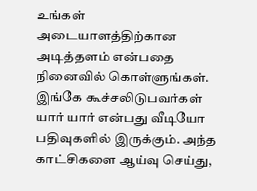உங்கள் அடையாளத்திற்கான அடித்தளம் என்பதை நினைவில் கொள்ளுங்கள். இங்கே கூச்சலிடுபவர்கள் யார் யார் என்பது வீடியோ பதிவுகளில் இருக்கும். அந்த காட்சிகளை ஆய்வு செய்து,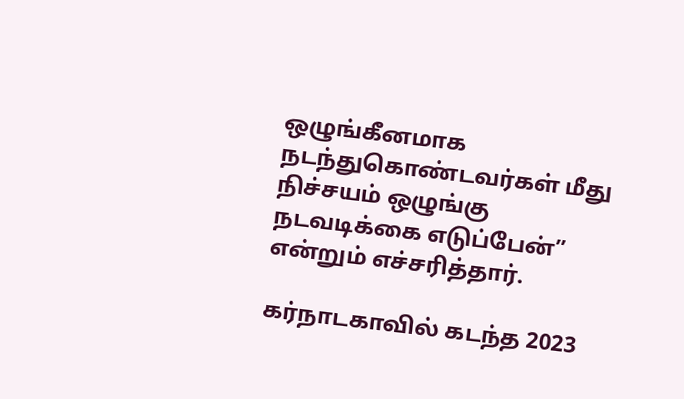ஒழுங்கீனமாக நடந்துகொண்டவர்கள் மீது நிச்சயம் ஒழுங்கு நடவடிக்கை எடுப்பேன்” என்றும் எச்சரித்தார்.

கர்நாடகாவில் கடந்த 2023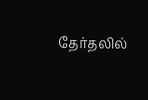தேர்தலில்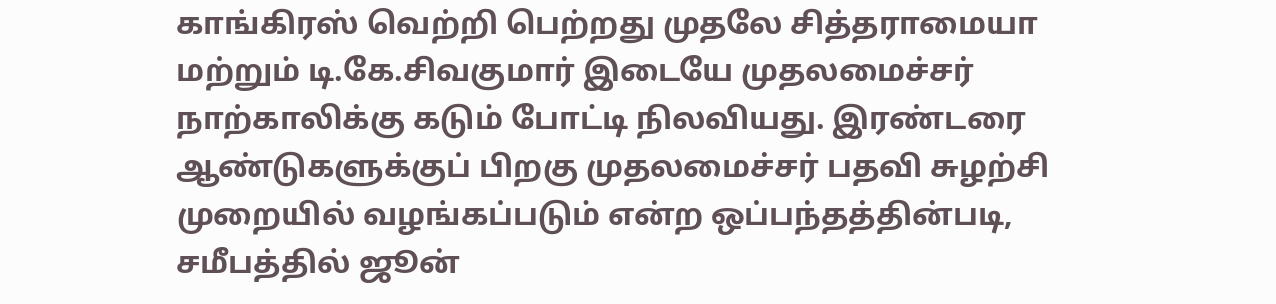காங்கிரஸ் வெற்றி பெற்றது முதலே சித்தராமையா மற்றும் டி.கே.சிவகுமார் இடையே முதலமைச்சர் நாற்காலிக்கு கடும் போட்டி நிலவியது. இரண்டரை ஆண்டுகளுக்குப் பிறகு முதலமைச்சர் பதவி சுழற்சி முறையில் வழங்கப்படும் என்ற ஒப்பந்தத்தின்படி, சமீபத்தில் ஜூன்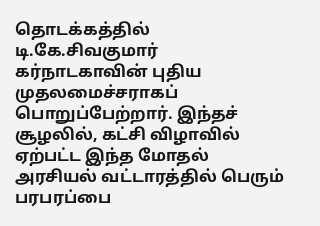தொடக்கத்தில் டி.கே.சிவகுமார் கர்நாடகாவின் புதிய முதலமைச்சராகப் பொறுப்பேற்றார். இந்தச் சூழலில், கட்சி விழாவில் ஏற்பட்ட இந்த மோதல் அரசியல் வட்டாரத்தில் பெரும் பரபரப்பை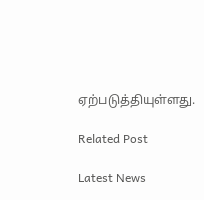ஏற்படுத்தியுள்ளது.

Related Post

Latest News